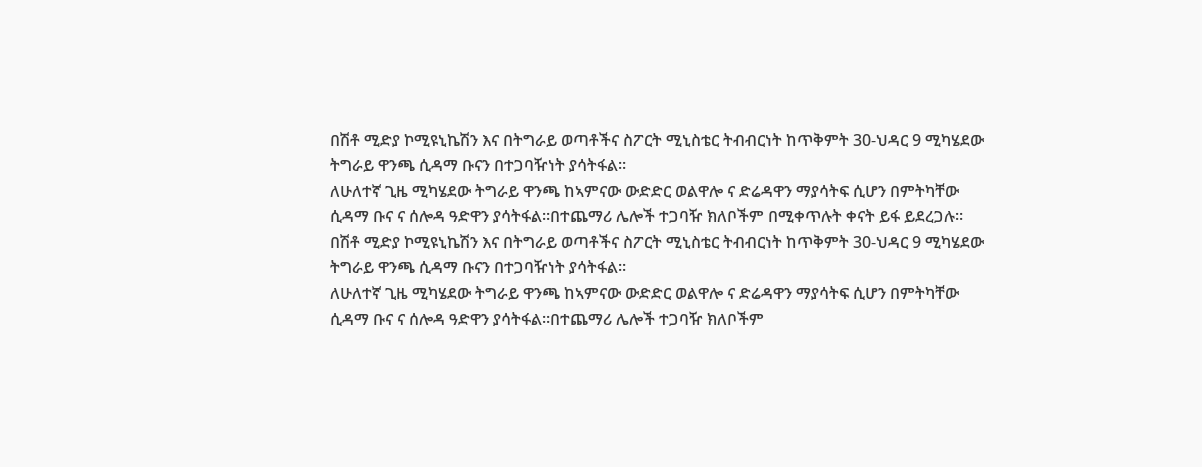በሽቶ ሚድያ ኮሚዩኒኬሽን እና በትግራይ ወጣቶችና ስፖርት ሚኒስቴር ትብብርነት ከጥቅምት 30-ህዳር 9 ሚካሄደው ትግራይ ዋንጫ ሲዳማ ቡናን በተጋባዥነት ያሳትፋል።
ለሁለተኛ ጊዜ ሚካሄደው ትግራይ ዋንጫ ከኣምናው ውድድር ወልዋሎ ና ድሬዳዋን ማያሳትፍ ሲሆን በምትካቸው ሲዳማ ቡና ና ሰሎዳ ዓድዋን ያሳትፋል።በተጨማሪ ሌሎች ተጋባዥ ክለቦችም በሚቀጥሉት ቀናት ይፋ ይደረጋሉ።
በሽቶ ሚድያ ኮሚዩኒኬሽን እና በትግራይ ወጣቶችና ስፖርት ሚኒስቴር ትብብርነት ከጥቅምት 30-ህዳር 9 ሚካሄደው ትግራይ ዋንጫ ሲዳማ ቡናን በተጋባዥነት ያሳትፋል።
ለሁለተኛ ጊዜ ሚካሄደው ትግራይ ዋንጫ ከኣምናው ውድድር ወልዋሎ ና ድሬዳዋን ማያሳትፍ ሲሆን በምትካቸው ሲዳማ ቡና ና ሰሎዳ ዓድዋን ያሳትፋል።በተጨማሪ ሌሎች ተጋባዥ ክለቦችም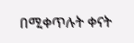በሚቀጥሉት ቀናት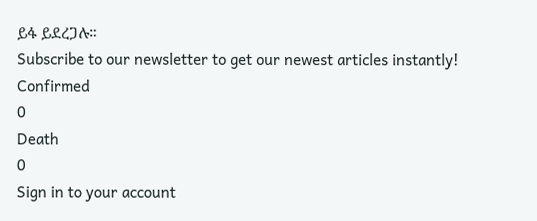ይፋ ይደረጋሉ።
Subscribe to our newsletter to get our newest articles instantly!
Confirmed
0
Death
0
Sign in to your account